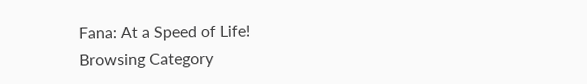Fana: At a Speed of Life!
Browsing Category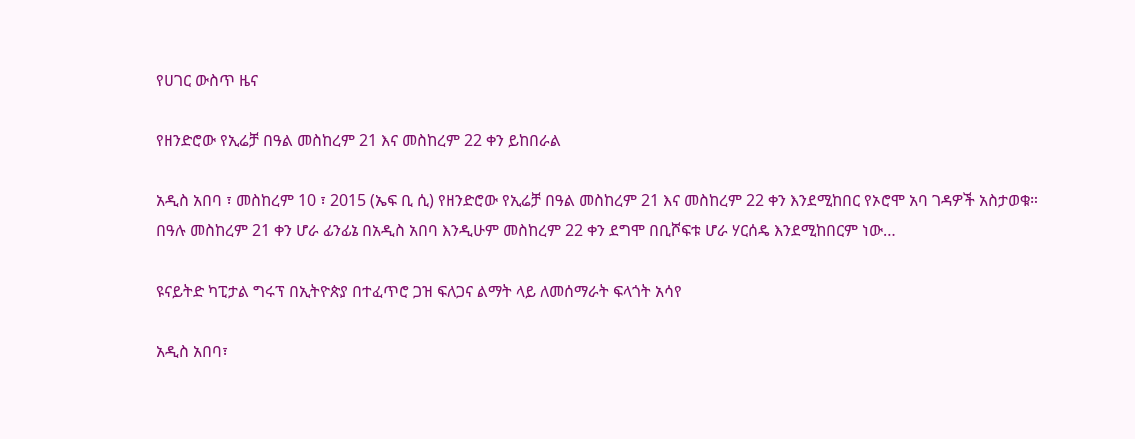የሀገር ውስጥ ዜና

የዘንድሮው የኢሬቻ በዓል መስከረም 21 እና መስከረም 22 ቀን ይከበራል

አዲስ አበባ ፣ መስከረም 10 ፣ 2015 (ኤፍ ቢ ሲ) የዘንድሮው የኢሬቻ በዓል መስከረም 21 እና መስከረም 22 ቀን እንደሚከበር የኦሮሞ አባ ገዳዎች አስታወቁ። በዓሉ መስከረም 21 ቀን ሆራ ፊንፊኔ በአዲስ አበባ እንዲሁም መስከረም 22 ቀን ደግሞ በቢሾፍቱ ሆራ ሃርሰዴ እንደሚከበርም ነው…

ዩናይትድ ካፒታል ግሩፕ በኢትዮጵያ በተፈጥሮ ጋዝ ፍለጋና ልማት ላይ ለመሰማራት ፍላጎት አሳየ

አዲስ አበባ፣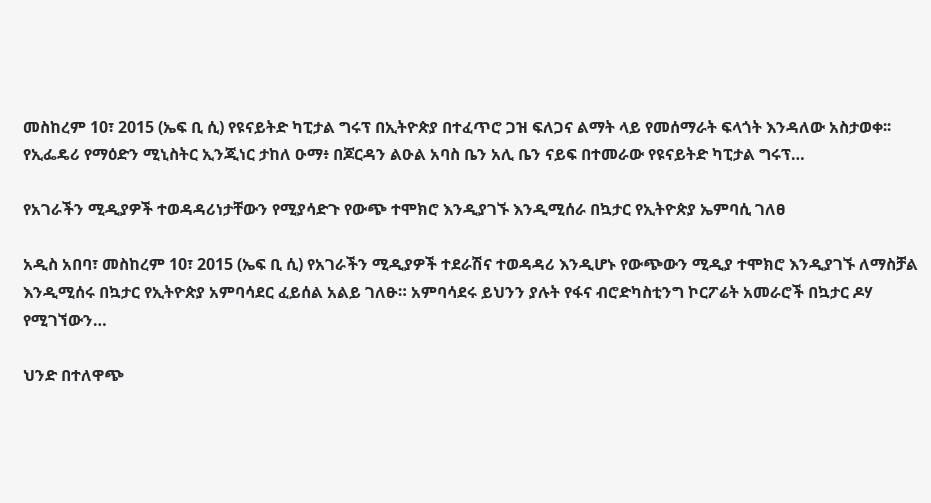መስከረም 10፣ 2015 (ኤፍ ቢ ሲ) የዩናይትድ ካፒታል ግሩፕ በኢትዮጵያ በተፈጥሮ ጋዝ ፍለጋና ልማት ላይ የመሰማራት ፍላጎት እንዳለው አስታወቀ፡፡ የኢፌዴሪ የማዕድን ሚኒስትር ኢንጂነር ታከለ ዑማ፥ በጆርዳን ልዑል አባስ ቤን አሊ ቤን ናይፍ በተመራው የዩናይትድ ካፒታል ግሩፕ…

የአገራችን ሚዲያዎች ተወዳዳሪነታቸውን የሚያሳድጉ የውጭ ተሞክሮ እንዲያገኙ እንዲሚሰራ በኳታር የኢትዮጵያ ኤምባሲ ገለፀ

አዲስ አበባ፣ መስከረም 10፣ 2015 (ኤፍ ቢ ሲ) የአገራችን ሚዲያዎች ተደራሽና ተወዳዳሪ እንዲሆኑ የውጭውን ሚዲያ ተሞክሮ እንዲያገኙ ለማስቻል እንዲሚሰሩ በኳታር የኢትዮጵያ አምባሳደር ፈይሰል አልይ ገለፁ። አምባሳደሩ ይህንን ያሉት የፋና ብሮድካስቲንግ ኮርፖሬት አመራሮች በኳታር ዶሃ የሚገኘውን…

ህንድ በተለዋጭ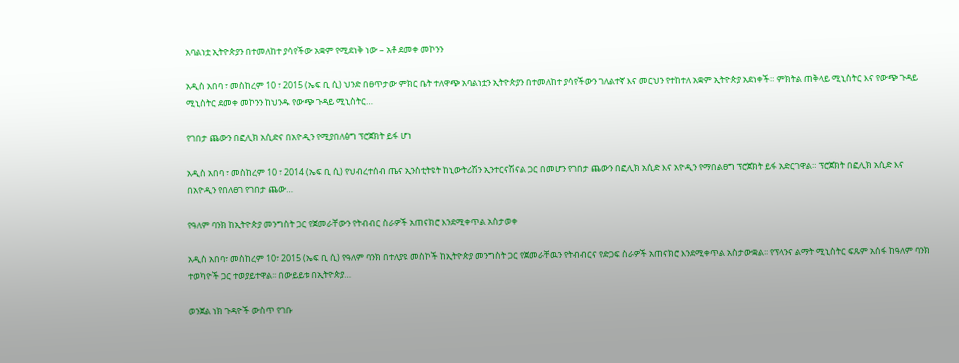አባልነቷ ኢትዮጵያን በተመለከተ ያሳየችው አቋም የሚደነቅ ነው – አቶ ደመቀ መኮንን

አዲስ አበባ ፣ መስከረም 10 ፣ 2015 (ኤፍ ቢ ሲ) ህንድ በፀጥታው ምክር ቤት ተለዋጭ አባልነቷን ኢትዮጵያን በተመለከተ ያሳየችውን ገለልተኛ እና መርህን የተከተለ አቋም ኢትዮጵያ አደነቀች። ምክትል ጠቅላይ ሚኒስትር እና የውጭ ጉዳይ ሚኒስትር ደመቀ መኮንን ከህንዱ የውጭ ጉዳይ ሚኒስትር…

የገበታ ጨውን በፎሊክ አሲድና በአዮዲን የሚያበለፅግ ፕሮጀክት ይፋ ሆነ

አዲስ አበባ ፣ መስከረም 10 ፣ 2014 (ኤፍ ቢ ሲ) የህብረተሰብ ጤና ኢንስቲትዩት ከኒውትሪሽን ኢንተርናሽናል ጋር በመሆን የገበታ ጨውን በፎሊክ አሲድ እና አዮዲን የማበልፀግ ፕሮጀክት ይፋ አድርገዋል። ፕሮጀክት በፎሊክ አሲድ እና በአዮዲን የበለፀገ የገበታ ጨው…

የዓለም ባንክ ከኢትዮጵያ መንግስት ጋር የጀመራቸውን የትብብር ስራዎች አጠናክሮ እንደሚቀጥል አስታወቀ

አዲስ አበባ፣ መስከረም 10፣ 2015 (ኤፍ ቢ ሲ) የዓለም ባንክ በተለያዩ መስኮች ከኢትዮጵያ መንግስት ጋር የጀመራቸዉን የትብብርና የድጋፍ ስራዎች አጠናክሮ እንደሚቀጥል አስታውቋል፡፡ የፕላንና ልማት ሚኒስትር ፍጹም አሰፋ ከዓለም ባንክ ተወካዮች ጋር ተወያይተዋል፡፡ በውይይቱ በኢትዮጵያ…

ወንጀል ነክ ጉዳዮች ውስጥ የገቡ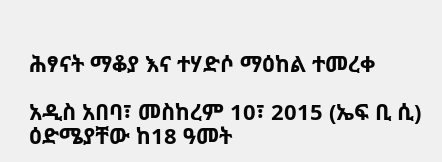ሕፃናት ማቆያ እና ተሃድሶ ማዕከል ተመረቀ

አዲስ አበባ፣ መስከረም 10፣ 2015 (ኤፍ ቢ ሲ) ዕድሜያቸው ከ18 ዓመት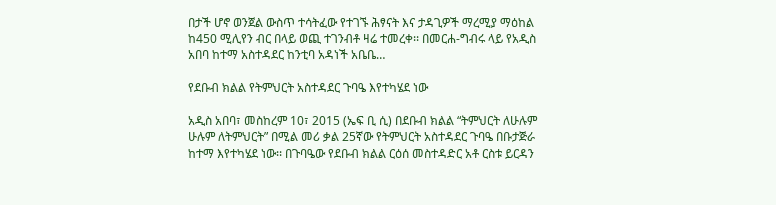በታች ሆኖ ወንጀል ውስጥ ተሳትፈው የተገኙ ሕፃናት እና ታዳጊዎች ማረሚያ ማዕከል ከ450 ሚሊየን ብር በላይ ወጪ ተገንብቶ ዛሬ ተመረቀ፡፡ በመርሐ-ግብሩ ላይ የአዲስ አበባ ከተማ አስተዳደር ከንቲባ አዳነች አቤቤ…

የደቡብ ክልል የትምህርት አስተዳደር ጉባዔ እየተካሄደ ነው

አዲስ አበባ፣ መስከረም 10፣ 2015 (ኤፍ ቢ ሲ) በደቡብ ክልል “ትምህርት ለሁሉም ሁሉም ለትምህርት” በሚል መሪ ቃል 25ኛው የትምህርት አስተዳደር ጉባዔ በቡታጅራ ከተማ እየተካሄደ ነው፡፡ በጉባዔው የደቡብ ክልል ርዕሰ መስተዳድር አቶ ርስቱ ይርዳን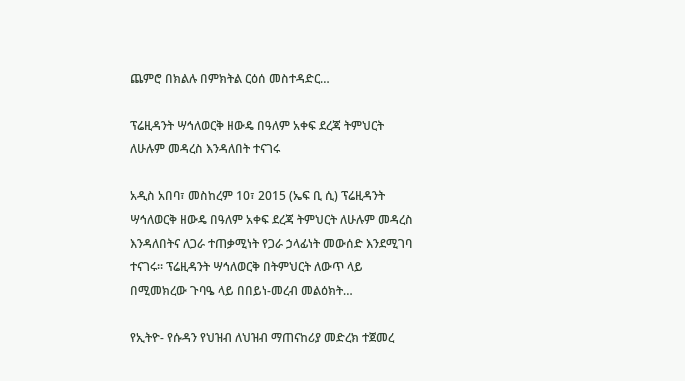ጨምሮ በክልሉ በምክትል ርዕሰ መስተዳድር…

ፕሬዚዳንት ሣኅለወርቅ ዘውዴ በዓለም አቀፍ ደረጃ ትምህርት ለሁሉም መዳረስ እንዳለበት ተናገሩ

አዲስ አበባ፣ መስከረም 10፣ 2015 (ኤፍ ቢ ሲ) ፕሬዚዳንት ሣኅለወርቅ ዘውዴ በዓለም አቀፍ ደረጃ ትምህርት ለሁሉም መዳረስ እንዳለበትና ለጋራ ተጠቃሚነት የጋራ ኃላፊነት መውሰድ እንደሚገባ ተናገሩ። ፕሬዚዳንት ሣኅለወርቅ በትምህርት ለውጥ ላይ በሚመክረው ጉባዔ ላይ በበይነ-መረብ መልዕክት…

የኢትዮ- የሱዳን የህዝብ ለህዝብ ማጠናከሪያ መድረክ ተጀመረ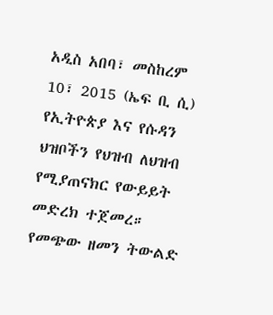አዲስ አበባ፣ መስከረም 10፣ 2015 (ኤፍ ቢ ሲ) የኢትዮጵያ እና የሱዳን ህዝቦችን የህዝብ ለህዝብ የሚያጠናክር የውይይት መድረክ ተጀመረ። የመጭው ዘመን ትውልድ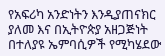የአፍሪካ አንድነትን እንዲያጠናክር ያለመ እና በኢትዮጵያ አዘጋጅነት በተለያዩ ኤምባሲዎች የሚካሄደው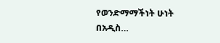የወንድማማችነት ሁነት በአዲስ…